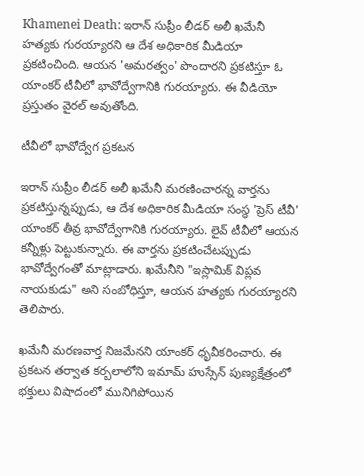Khamenei Death: ఇరాన్ సుప్రీం లీడర్ అలీ ఖమేనీ హత్యకు గురయ్యారని ఆ దేశ అధికారిక మీడియా ప్రకటించింది. ఆయన 'అమరత్వం' పొందారని ప్రకటిస్తూ ఓ యాంకర్ టీవీలో భావోద్వేగానికి గురయ్యారు. ఈ వీడియో ప్రస్తుతం వైరల్ అవుతోంది.

టీవీలో భావోద్వేగ ప్రకటన

ఇరాన్ సుప్రీం లీడర్ అలీ ఖమేనీ మరణించారన్న వార్తను ప్రకటిస్తున్నప్పుడు, ఆ దేశ అధికారిక మీడియా సంస్థ 'ప్రెస్ టీవీ' యాంకర్ తీవ్ర భావోద్వేగానికి గురయ్యారు. లైవ్ టీవీలో ఆయన కన్నీళ్లు పెట్టుకున్నారు. ఈ వార్తను ప్రకటించేటప్పుడు భావోద్వేగంతో మాట్లాడారు. ఖమేనీని "ఇస్లామిక్ విప్లవ నాయకుడు" అని సంబోధిస్తూ, ఆయన హత్యకు గురయ్యారని తెలిపారు.

ఖమేనీ మరణవార్త నిజమేనని యాంకర్ ధృవీకరించారు. ఈ ప్రకటన తర్వాత కర్బలాలోని ఇమామ్ హుస్సేన్ పుణ్యక్షేత్రంలో భక్తులు విషాదంలో మునిగిపోయిన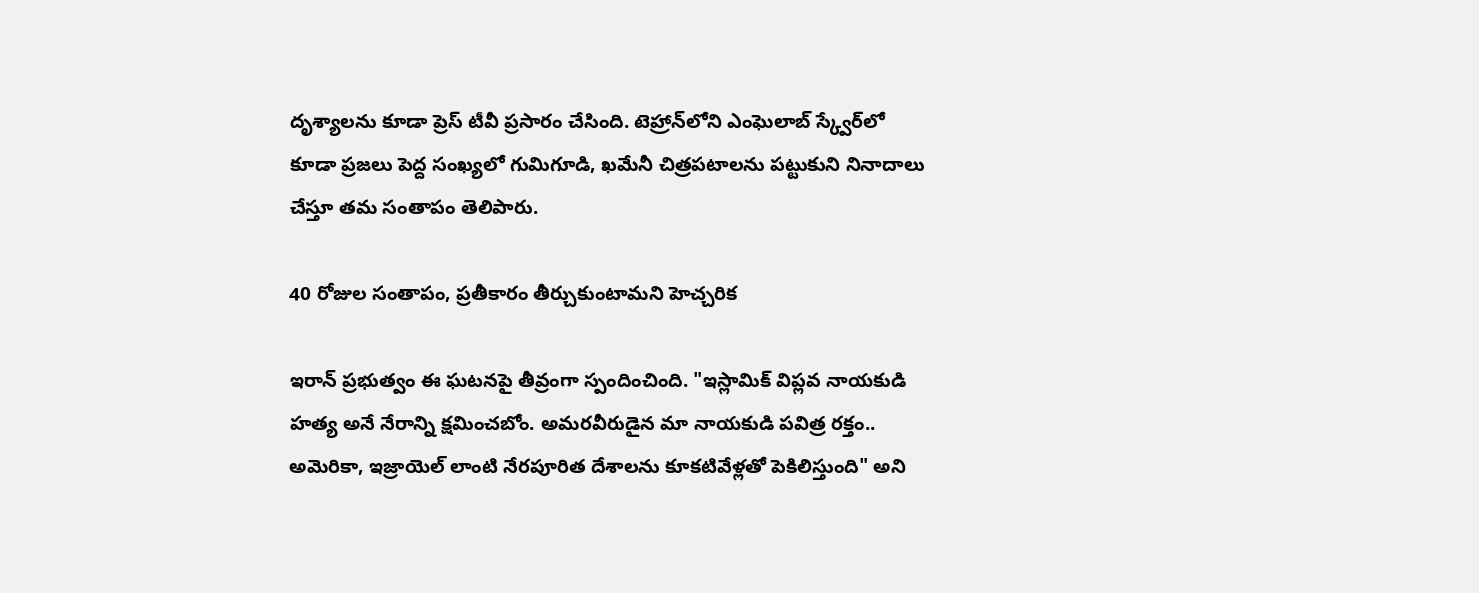దృశ్యాలను కూడా ప్రెస్ టీవీ ప్రసారం చేసింది. టెహ్రాన్‌లోని ఎంఘెలాబ్ స్క్వేర్‌లో కూడా ప్రజలు పెద్ద సంఖ్యలో గుమిగూడి, ఖమేనీ చిత్రపటాలను పట్టుకుని నినాదాలు చేస్తూ తమ సంతాపం తెలిపారు.

40 రోజుల సంతాపం, ప్రతీకారం తీర్చుకుంటామని హెచ్చరిక

ఇరాన్ ప్రభుత్వం ఈ ఘటనపై తీవ్రంగా స్పందించింది. "ఇస్లామిక్ విప్లవ నాయకుడి హత్య అనే నేరాన్ని క్షమించబోం. అమరవీరుడైన మా నాయకుడి పవిత్ర రక్తం.. అమెరికా, ఇజ్రాయెల్ లాంటి నేరపూరిత దేశాలను కూకటివేళ్లతో పెకిలిస్తుంది" అని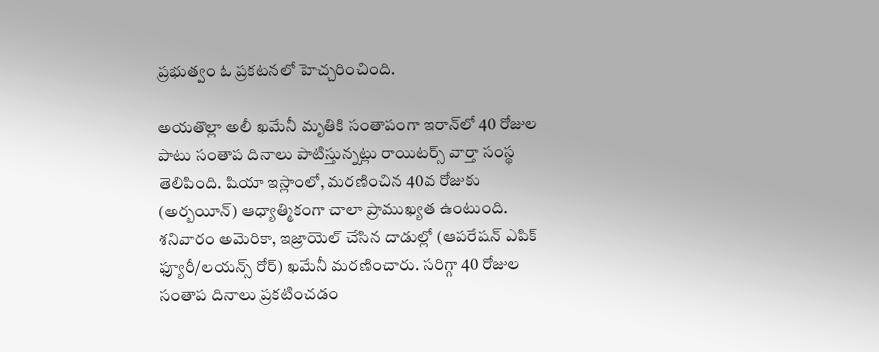ప్రభుత్వం ఓ ప్రకటనలో హెచ్చరించింది.

అయతొల్లా అలీ ఖమేనీ మృతికి సంతాపంగా ఇరాన్‌లో 40 రోజుల పాటు సంతాప దినాలు పాటిస్తున్నట్లు రాయిటర్స్ వార్తా సంస్థ తెలిపింది. షియా ఇస్లాంలో, మరణించిన 40వ రోజుకు (అర్బయీన్) ఆధ్యాత్మికంగా చాలా ప్రాముఖ్యత ఉంటుంది. శనివారం అమెరికా, ఇజ్రాయెల్ చేసిన దాడుల్లో (ఆపరేషన్ ఎపిక్ ఫ్యూరీ/లయన్స్ రోర్) ఖమేనీ మరణించారు. సరిగ్గా 40 రోజుల సంతాప దినాలు ప్రకటించడం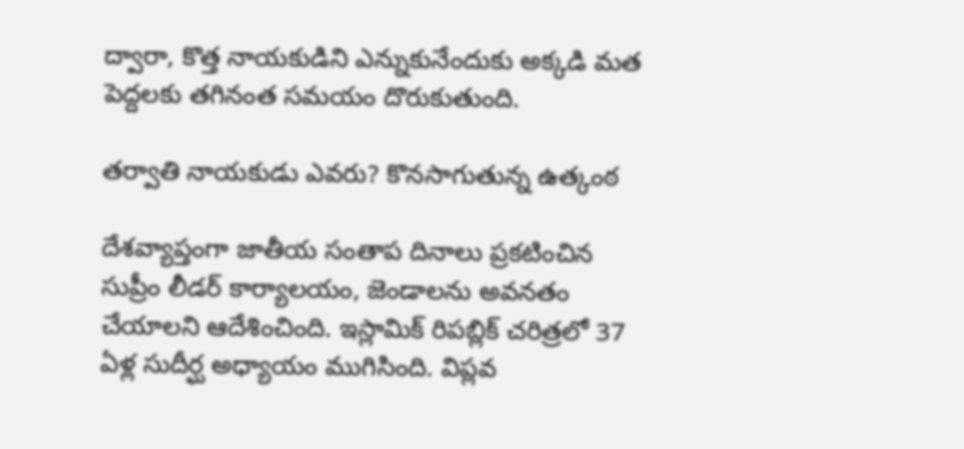ద్వారా, కొత్త నాయకుడిని ఎన్నుకునేందుకు అక్కడి మత పెద్దలకు తగినంత సమయం దొరుకుతుంది.

తర్వాతి నాయకుడు ఎవరు? కొనసాగుతున్న ఉత్కంఠ

దేశవ్యాప్తంగా జాతీయ సంతాప దినాలు ప్రకటించిన సుప్రీం లీడర్ కార్యాలయం, జెండాలను అవనతం చేయాలని ఆదేశించింది. ఇస్లామిక్ రిపబ్లిక్ చరిత్రలో 37 ఏళ్ల సుదీర్ఘ అధ్యాయం ముగిసింది. విప్లవ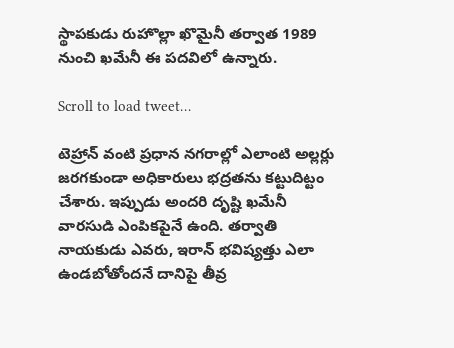స్థాపకుడు రుహొల్లా ఖొమైనీ తర్వాత 1989 నుంచి ఖమేనీ ఈ పదవిలో ఉన్నారు.

Scroll to load tweet…

టెహ్రాన్ వంటి ప్రధాన నగరాల్లో ఎలాంటి అల్లర్లు జరగకుండా అధికారులు భద్రతను కట్టుదిట్టం చేశారు. ఇప్పుడు అందరి దృష్టి ఖమేనీ వారసుడి ఎంపికపైనే ఉంది. తర్వాతి నాయకుడు ఎవరు, ఇరాన్ భవిష్యత్తు ఎలా ఉండబోతోందనే దానిపై తీవ్ర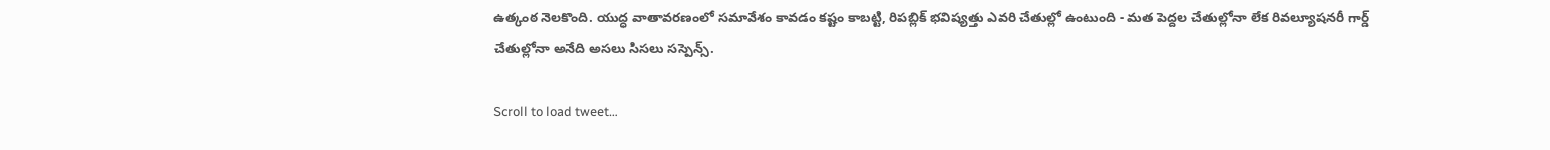ఉత్కంఠ నెలకొంది. యుద్ధ వాతావరణంలో సమావేశం కావడం కష్టం కాబట్టి, రిపబ్లిక్ భవిష్యత్తు ఎవరి చేతుల్లో ఉంటుంది - మత పెద్దల చేతుల్లోనా లేక రివల్యూషనరీ గార్డ్ చేతుల్లోనా అనేది అసలు సిసలు సస్పెన్స్.

Scroll to load tweet…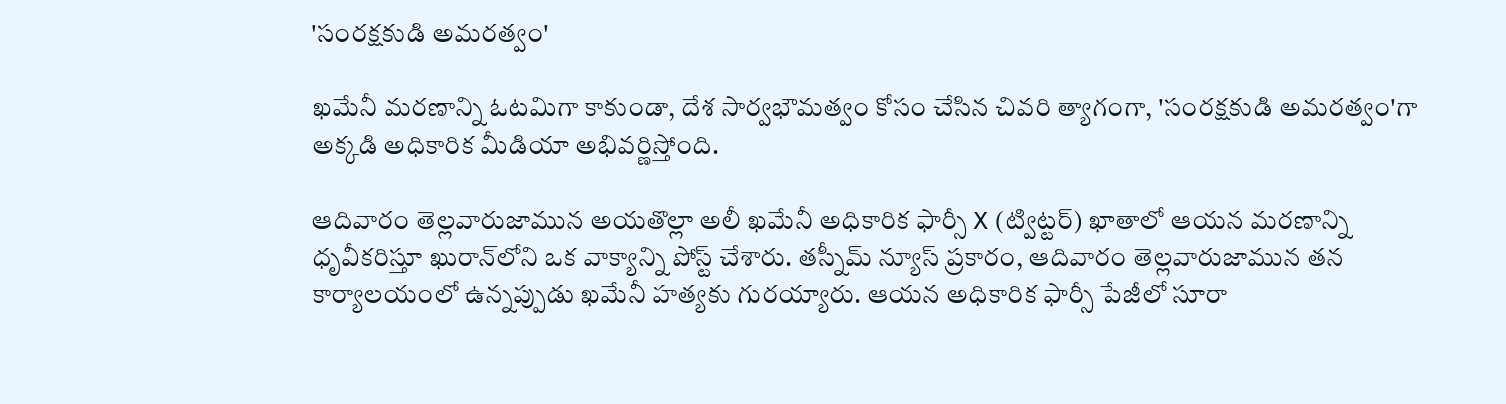'సంరక్షకుడి అమరత్వం'

ఖమేనీ మరణాన్ని ఓటమిగా కాకుండా, దేశ సార్వభౌమత్వం కోసం చేసిన చివరి త్యాగంగా, 'సంరక్షకుడి అమరత్వం'గా అక్కడి అధికారిక మీడియా అభివర్ణిస్తోంది.

ఆదివారం తెల్లవారుజామున అయతొల్లా అలీ ఖమేనీ అధికారిక ఫార్సీ X (ట్విట్టర్) ఖాతాలో ఆయన మరణాన్ని ధృవీకరిస్తూ ఖురాన్‌లోని ఒక వాక్యాన్ని పోస్ట్ చేశారు. తస్నీమ్ న్యూస్ ప్రకారం, ఆదివారం తెల్లవారుజామున తన కార్యాలయంలో ఉన్నప్పుడు ఖమేనీ హత్యకు గురయ్యారు. ఆయన అధికారిక ఫార్సీ పేజీలో సూరా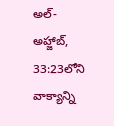అల్-అహ్జాబ్, 33:23లోని వాక్యాన్ని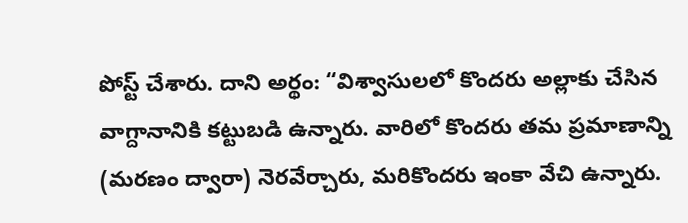పోస్ట్ చేశారు. దాని అర్థం: “విశ్వాసులలో కొందరు అల్లాకు చేసిన వాగ్దానానికి కట్టుబడి ఉన్నారు. వారిలో కొందరు తమ ప్రమాణాన్ని (మరణం ద్వారా) నెరవేర్చారు, మరికొందరు ఇంకా వేచి ఉన్నారు.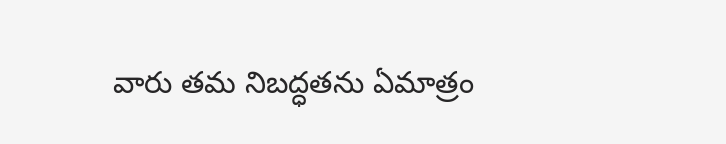వారు తమ నిబద్ధతను ఏమాత్రం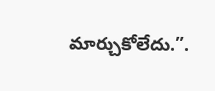మార్చుకోలేదు.”.